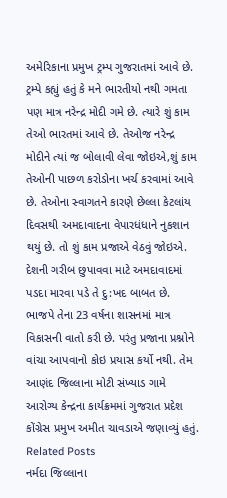અમેરિકાના પ્રમુખ ટ્રમ્પ ગુજરાતમાં આવે છે. ટ્રમ્પે કહ્યું હતું કે મને ભારતીયો નથી ગમતા પણ માત્ર નરેન્દ્ર મોદી ગમે છે. ત્યારે શું કામ તેઓ ભારતમાં આવે છે. તેઓજ નરેન્દ્ર મોદીને ત્યાં જ બોલાવી લેવા જોઇએ,શું કામ તેઓની પાછળ કરોડોના ખર્ચ કરવામાં આવે છે. તેઓના સ્વાગતને કારણે છેલ્લા કેટલાંય દિવસથી અમદાવાદના વેપારધંધાને નુકશાન થયું છે. તો શું કામ પ્રજાએ વેઠવું જોઇએ. દેશની ગરીબ છુપાવવા માટે અમદાવાદમાં પડદા મારવા પડે તે દુ:ખદ બાબત છે. ભાજપે તેના 23 વર્ષના શાસનમાં માત્ર વિકાસની વાતો કરી છે. પરંતુ પ્રજાના પ્રશ્નોને વાંચા આપવાનો કોઇ પ્રયાસ કર્યો નથી. તેમ આણંદ જિલ્લાના મોટી સંખ્યાડ ગામે આરોગ્ય કેન્દ્રના કાર્યક્રમમાં ગુજરાત પ્રદેશ કોંગ્રેસ પ્રમુખ અમીત ચાવડાએ જણાવ્યું હતું.
Related Posts
નર્મદા જિલ્લાના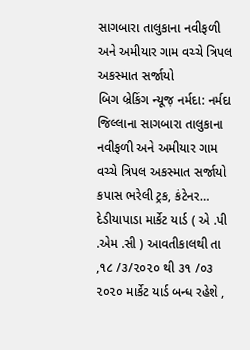સાગબારા તાલુકાના નવીફળી અને અમીયાર ગામ વચ્ચે ત્રિપલ અકસ્માત સર્જાયો
બિગ બ્રેકિંગ ન્યૂજ઼ નર્મદા: નર્મદા જિલ્લાના સાગબારા તાલુકાના નવીફળી અને અમીયાર ગામ વચ્ચે ત્રિપલ અકસ્માત સર્જાયો કપાસ ભરેલી ટ્રક, કંટેનર…
દેડીયાપાડા માર્કેટ યાર્ડ ( એ .પી .એમ .સી ) આવતીકાલથી તા ,૧૮ /૩/૨૦૨૦ થી ૩૧ /૦૩ ૨૦૨૦ માર્કેટ યાર્ડ બન્ધ રહેશે ,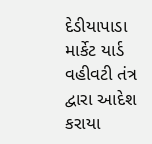દેડીયાપાડા માર્કેટ યાર્ડ વહીવટી તંત્ર દ્વારા આદેશ કરાયા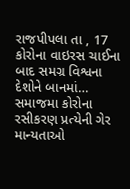રાજપીપલા તા , 17 કોરોના વાઇરસ ચાઈના બાદ સમગ્ર વિશ્વના દેશોને બાનમાં…
સમાજમા કોરોના રસીકરણ પ્રત્યેની ગેર માન્યતાઓ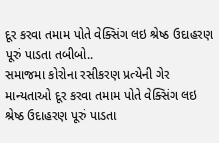દૂર કરવા તમામ પોતે વેક્સિંગ લઇ શ્રેષ્ઠ ઉદાહરણ પૂરું પાડતા તબીબો..
સમાજમા કોરોના રસીકરણ પ્રત્યેની ગેર માન્યતાઓ દૂર કરવા તમામ પોતે વેક્સિંગ લઇ શ્રેષ્ઠ ઉદાહરણ પૂરું પાડતા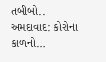તબીબો.. અમદાવાદ: કોરોના કાળનો…